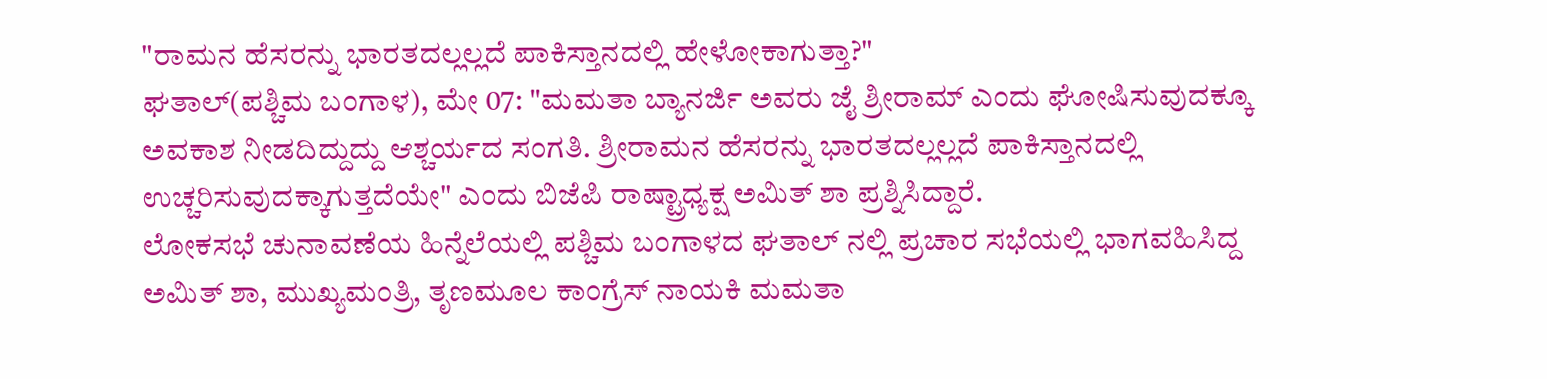"ರಾಮನ ಹೆಸರನ್ನು ಭಾರತದಲ್ಲಲ್ಲದೆ ಪಾಕಿಸ್ತಾನದಲ್ಲಿ ಹೇಳೋಕಾಗುತ್ತಾ?"
ಘತಾಲ್(ಪಶ್ಚಿಮ ಬಂಗಾಳ), ಮೇ 07: "ಮಮತಾ ಬ್ಯಾನರ್ಜಿ ಅವರು ಜೈ ಶ್ರೀರಾಮ್ ಎಂದು ಘೋಷಿಸುವುದಕ್ಕೂ ಅವಕಾಶ ನೀಡದಿದ್ದುದ್ದು ಆಶ್ಚರ್ಯದ ಸಂಗತಿ. ಶ್ರೀರಾಮನ ಹೆಸರನ್ನು ಭಾರತದಲ್ಲಲ್ಲದೆ ಪಾಕಿಸ್ತಾನದಲ್ಲಿ ಉಚ್ಚರಿಸುವುದಕ್ಕಾಗುತ್ತದೆಯೇ" ಎಂದು ಬಿಜೆಪಿ ರಾಷ್ಟ್ರಾಧ್ಯಕ್ಷ ಅಮಿತ್ ಶಾ ಪ್ರಶ್ನಿಸಿದ್ದಾರೆ.
ಲೋಕಸಭೆ ಚುನಾವಣೆಯ ಹಿನ್ನೆಲೆಯಲ್ಲಿ ಪಶ್ಚಿಮ ಬಂಗಾಳದ ಘತಾಲ್ ನಲ್ಲಿ ಪ್ರಚಾರ ಸಭೆಯಲ್ಲಿ ಭಾಗವಹಿಸಿದ್ದ ಅಮಿತ್ ಶಾ, ಮುಖ್ಯಮಂತ್ರಿ, ತೃಣಮೂಲ ಕಾಂಗ್ರೆಸ್ ನಾಯಕಿ ಮಮತಾ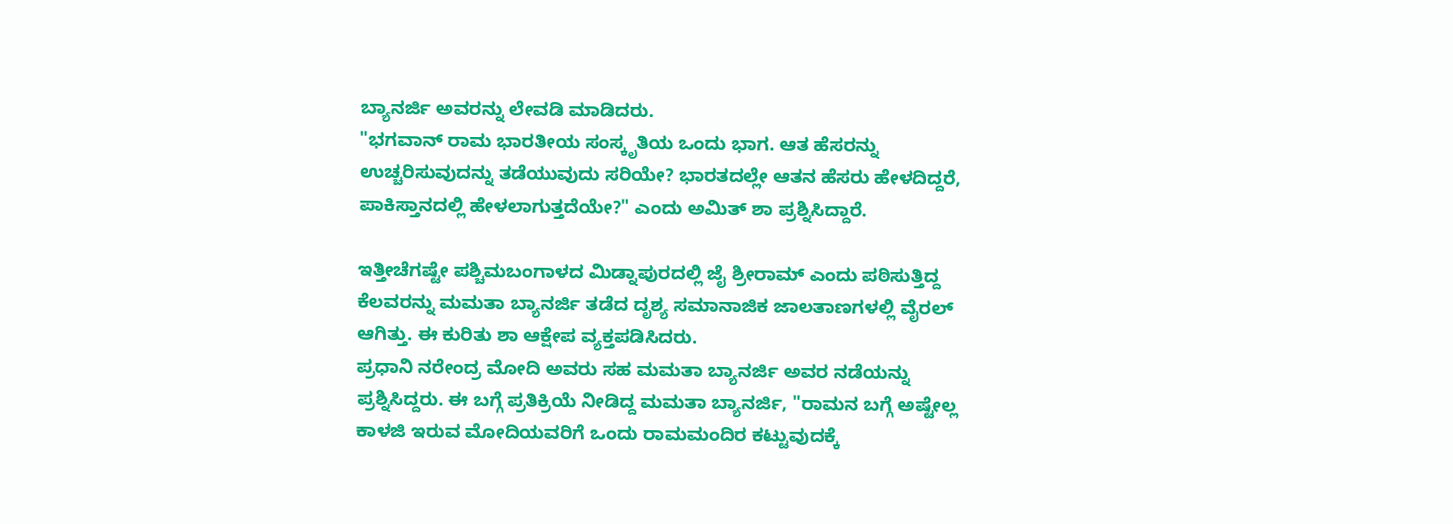ಬ್ಯಾನರ್ಜಿ ಅವರನ್ನು ಲೇವಡಿ ಮಾಡಿದರು.
"ಭಗವಾನ್ ರಾಮ ಭಾರತೀಯ ಸಂಸ್ಕೃತಿಯ ಒಂದು ಭಾಗ. ಆತ ಹೆಸರನ್ನು ಉಚ್ಚರಿಸುವುದನ್ನು ತಡೆಯುವುದು ಸರಿಯೇ? ಭಾರತದಲ್ಲೇ ಆತನ ಹೆಸರು ಹೇಳದಿದ್ದರೆ, ಪಾಕಿಸ್ತಾನದಲ್ಲಿ ಹೇಳಲಾಗುತ್ತದೆಯೇ?" ಎಂದು ಅಮಿತ್ ಶಾ ಪ್ರಶ್ನಿಸಿದ್ದಾರೆ.

ಇತ್ತೀಚೆಗಷ್ಟೇ ಪಶ್ಚಿಮಬಂಗಾಳದ ಮಿಡ್ನಾಪುರದಲ್ಲಿ ಜೈ ಶ್ರೀರಾಮ್ ಎಂದು ಪಠಿಸುತ್ತಿದ್ದ ಕೆಲವರನ್ನು ಮಮತಾ ಬ್ಯಾನರ್ಜಿ ತಡೆದ ದೃಶ್ಯ ಸಮಾನಾಜಿಕ ಜಾಲತಾಣಗಳಲ್ಲಿ ವೈರಲ್ ಆಗಿತ್ತು. ಈ ಕುರಿತು ಶಾ ಆಕ್ಷೇಪ ವ್ಯಕ್ತಪಡಿಸಿದರು.
ಪ್ರಧಾನಿ ನರೇಂದ್ರ ಮೋದಿ ಅವರು ಸಹ ಮಮತಾ ಬ್ಯಾನರ್ಜಿ ಅವರ ನಡೆಯನ್ನು ಪ್ರಶ್ನಿಸಿದ್ದರು. ಈ ಬಗ್ಗೆ ಪ್ರತಿಕ್ರಿಯೆ ನೀಡಿದ್ದ ಮಮತಾ ಬ್ಯಾನರ್ಜಿ, "ರಾಮನ ಬಗ್ಗೆ ಅಷ್ಟೇಲ್ಲ ಕಾಳಜಿ ಇರುವ ಮೋದಿಯವರಿಗೆ ಒಂದು ರಾಮಮಂದಿರ ಕಟ್ಟುವುದಕ್ಕೆ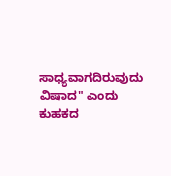ಸಾಧ್ಯವಾಗದಿರುವುದು ವಿಷಾದ" ಎಂದು ಕುಹಕದ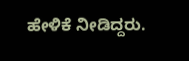ಹೇಳಿಕೆ ನೀಡಿದ್ದರು.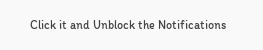Click it and Unblock the Notifications